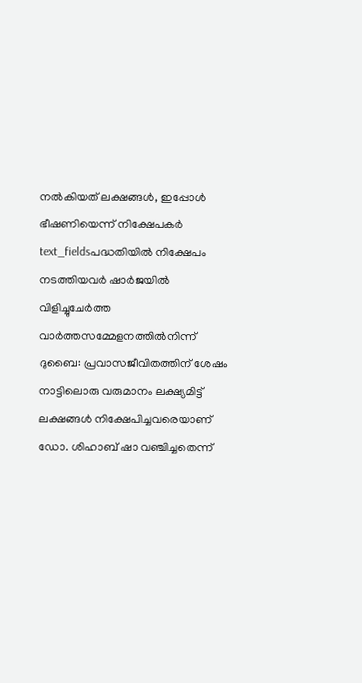നൽകിയത് ലക്ഷങ്ങൾ, ഇപ്പോൾ ഭീഷണിയെന്ന് നിക്ഷേപകർ
text_fieldsപദ്ധതിയിൽ നിക്ഷേപം നടത്തിയവർ ഷാർജയിൽ വിളിച്ചുചേർത്ത വാർത്തസമ്മേളനത്തിൽനിന്ന്
ദുബൈ: പ്രവാസജീവിതത്തിന് ശേഷം നാട്ടിലൊരു വരുമാനം ലക്ഷ്യമിട്ട് ലക്ഷങ്ങൾ നിക്ഷേപിച്ചവരെയാണ് ഡോ. ശിഹാബ് ഷാ വഞ്ചിച്ചതെന്ന്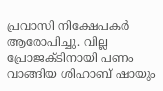പ്രവാസി നിക്ഷേപകർ ആരോപിച്ചു. വില്ല പ്രോജക്ടിനായി പണം വാങ്ങിയ ശിഹാബ് ഷായും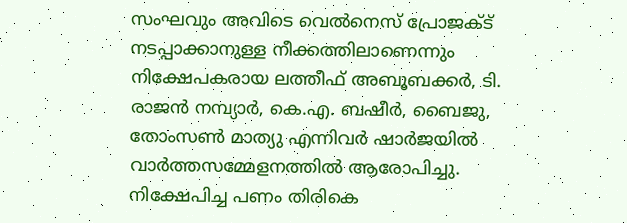സംഘവും അവിടെ വെൽനെസ് പ്രോജക്ട് നടപ്പാക്കാനുള്ള നീക്കത്തിലാണെന്നും നിക്ഷേപകരായ ലത്തീഫ് അബൂബക്കർ, ടി. രാജൻ നമ്പ്യാർ, കെ.എ. ബഷീർ, ബൈജു, തോംസൺ മാത്യു എന്നിവർ ഷാർജയിൽ വാർത്തസമ്മേളനത്തിൽ ആരോപിച്ചു. നിക്ഷേപിച്ച പണം തിരികെ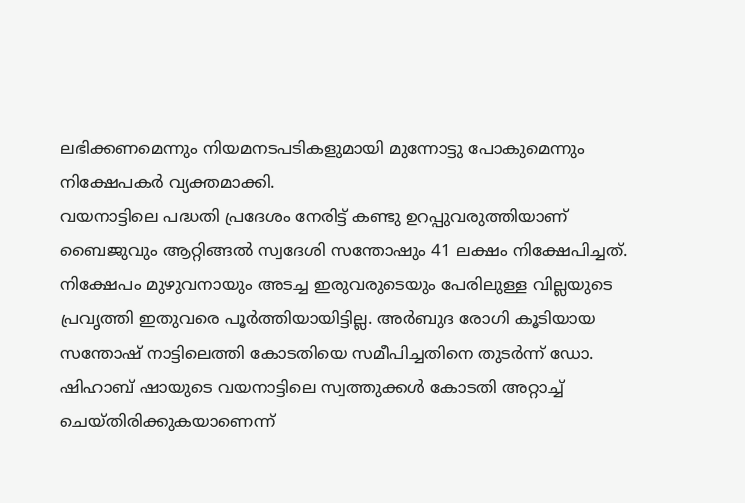ലഭിക്കണമെന്നും നിയമനടപടികളുമായി മുന്നോട്ടു പോകുമെന്നും നിക്ഷേപകർ വ്യക്തമാക്കി.
വയനാട്ടിലെ പദ്ധതി പ്രദേശം നേരിട്ട് കണ്ടു ഉറപ്പുവരുത്തിയാണ് ബൈജുവും ആറ്റിങ്ങൽ സ്വദേശി സന്തോഷും 41 ലക്ഷം നിക്ഷേപിച്ചത്. നിക്ഷേപം മുഴുവനായും അടച്ച ഇരുവരുടെയും പേരിലുള്ള വില്ലയുടെ പ്രവൃത്തി ഇതുവരെ പൂർത്തിയായിട്ടില്ല. അർബുദ രോഗി കൂടിയായ സന്തോഷ് നാട്ടിലെത്തി കോടതിയെ സമീപിച്ചതിനെ തുടർന്ന് ഡോ. ഷിഹാബ് ഷായുടെ വയനാട്ടിലെ സ്വത്തുക്കൾ കോടതി അറ്റാച്ച് ചെയ്തിരിക്കുകയാണെന്ന്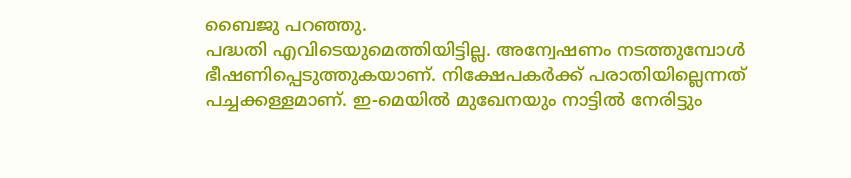ബൈജു പറഞ്ഞു.
പദ്ധതി എവിടെയുമെത്തിയിട്ടില്ല. അന്വേഷണം നടത്തുമ്പോൾ ഭീഷണിപ്പെടുത്തുകയാണ്. നിക്ഷേപകർക്ക് പരാതിയില്ലെന്നത് പച്ചക്കള്ളമാണ്. ഇ-മെയിൽ മുഖേനയും നാട്ടിൽ നേരിട്ടും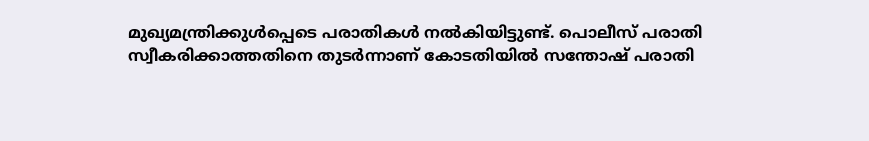മുഖ്യമന്ത്രിക്കുൾപ്പെടെ പരാതികൾ നൽകിയിട്ടുണ്ട്. പൊലീസ് പരാതി
സ്വീകരിക്കാത്തതിനെ തുടർന്നാണ് കോടതിയിൽ സന്തോഷ് പരാതി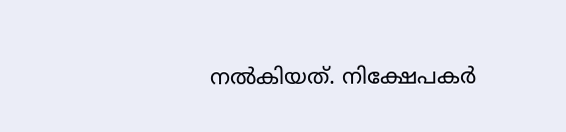നൽകിയത്. നിക്ഷേപകർ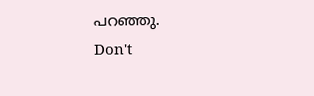പറഞ്ഞു.
Don't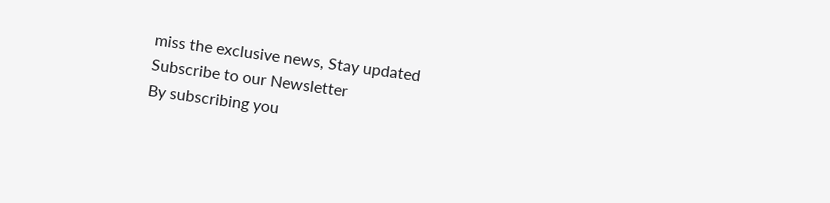miss the exclusive news, Stay updated
Subscribe to our Newsletter
By subscribing you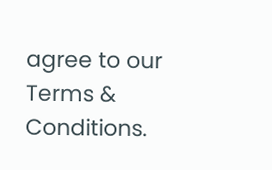agree to our Terms & Conditions.